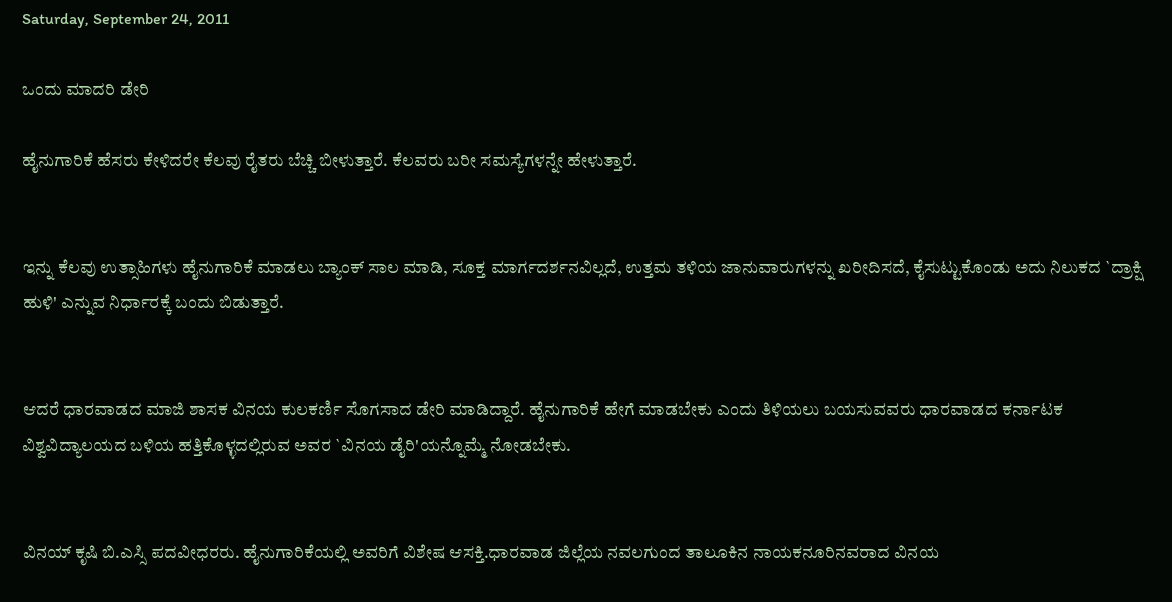Saturday, September 24, 2011

ಒಂದು ಮಾದರಿ ಡೇರಿ

ಹೈನುಗಾರಿಕೆ ಹೆಸರು ಕೇಳಿದರೇ ಕೆಲವು ರೈತರು ಬೆಚ್ಚಿ ಬೀಳುತ್ತಾರೆ. ಕೆಲವರು ಬರೀ ಸಮಸ್ಯೆಗಳನ್ನೇ ಹೇಳುತ್ತಾರೆ.


ಇನ್ನು ಕೆಲವು ಉತ್ಸಾಹಿಗಳು ಹೈನುಗಾರಿಕೆ ಮಾಡಲು ಬ್ಯಾಂಕ್ ಸಾಲ ಮಾಡಿ, ಸೂಕ್ತ ಮಾರ್ಗದರ್ಶನವಿಲ್ಲದೆ, ಉತ್ತಮ ತಳಿಯ ಜಾನುವಾರುಗಳನ್ನು ಖರೀದಿಸದೆ, ಕೈಸುಟ್ಟುಕೊಂಡು ಅದು ನಿಲುಕದ `ದ್ರಾಕ್ಷಿ ಹುಳಿ' ಎನ್ನುವ ನಿರ್ಧಾರಕ್ಕೆ ಬಂದು ಬಿಡುತ್ತಾರೆ.


ಆದರೆ ಧಾರವಾಡದ ಮಾಜಿ ಶಾಸಕ ವಿನಯ ಕುಲಕರ್ಣಿ ಸೊಗಸಾದ ಡೇರಿ ಮಾಡಿದ್ದಾರೆ. ಹೈನುಗಾರಿಕೆ ಹೇಗೆ ಮಾಡಬೇಕು ಎಂದು ತಿಳಿಯಲು ಬಯಸುವವರು ಧಾರವಾಡದ ಕರ್ನಾಟಕ ವಿಶ್ವವಿದ್ಯಾಲಯದ ಬಳಿಯ ಹತ್ತಿಕೊಳ್ಳದಲ್ಲಿರುವ ಅವರ `ವಿನಯ ಡೈರಿ'ಯನ್ನೊಮ್ಮೆ ನೋಡಬೇಕು.


ವಿನಯ್ ಕೃಷಿ ಬಿ.ಎಸ್ಸಿ ಪದವೀಧರರು. ಹೈನುಗಾರಿಕೆಯಲ್ಲಿ ಅವರಿಗೆ ವಿಶೇಷ ಆಸಕ್ತಿ.ಧಾರವಾಡ ಜಿಲ್ಲೆಯ ನವಲಗುಂದ ತಾಲೂಕಿನ ನಾಯಕನೂರಿನವರಾದ ವಿನಯ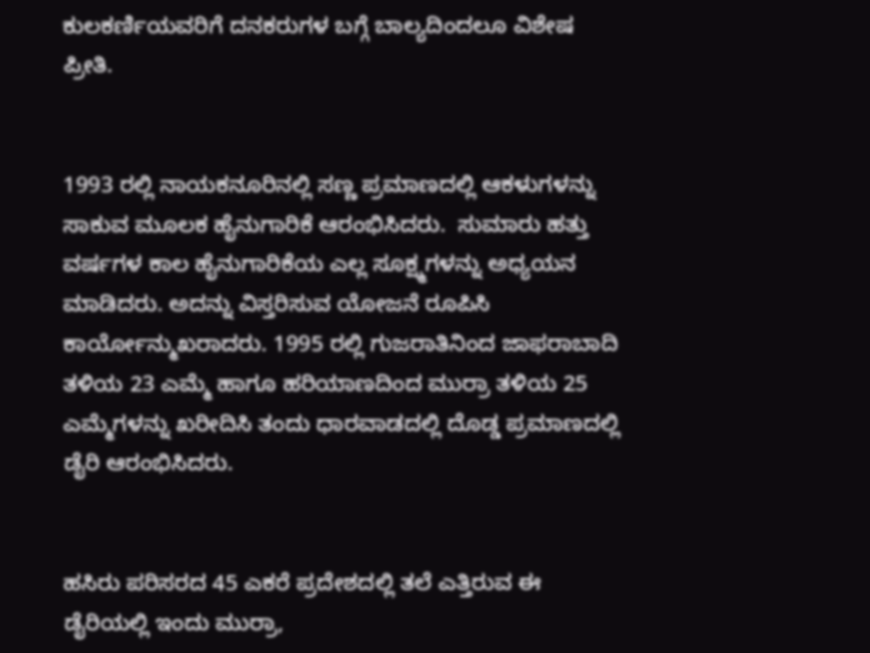ಕುಲಕರ್ಣಿಯವರಿಗೆ ದನಕರುಗಳ ಬಗ್ಗೆ ಬಾಲ್ಯದಿಂದಲೂ ವಿಶೇಷ ಪ್ರೀತಿ.


1993 ರಲ್ಲಿ ನಾಯಕನೂರಿನಲ್ಲಿ ಸಣ್ಣ ಪ್ರಮಾಣದಲ್ಲಿ ಆಕಳುಗಳನ್ನು ಸಾಕುವ ಮೂಲಕ ಹೈನುಗಾರಿಕೆ ಆರಂಭಿಸಿದರು.  ಸುಮಾರು ಹತ್ತು ವರ್ಷಗಳ ಕಾಲ ಹೈನುಗಾರಿಕೆಯ ಎಲ್ಲ ಸೂಕ್ಷ್ಮಗಳನ್ನು ಅಧ್ಯಯನ ಮಾಡಿದರು. ಅದನ್ನು ವಿಸ್ತರಿಸುವ ಯೋಜನೆ ರೂಪಿಸಿ ಕಾರ್ಯೋನ್ಮುಖರಾದರು. 1995 ರಲ್ಲಿ ಗುಜರಾತಿನಿಂದ ಜಾಫರಾಬಾದಿ ತಳಿಯ 23 ಎಮ್ಮೆ ಹಾಗೂ ಹರಿಯಾಣದಿಂದ ಮುರ‌್ರಾ ತಳಿಯ 25 ಎಮ್ಮೆಗಳನ್ನು ಖರೀದಿಸಿ ತಂದು ಧಾರವಾಡದಲ್ಲಿ ದೊಡ್ಡ ಪ್ರಮಾಣದಲ್ಲಿ ಡೈರಿ ಆರಂಭಿಸಿದರು.


ಹಸಿರು ಪರಿಸರದ 45 ಎಕರೆ ಪ್ರದೇಶದಲ್ಲಿ ತಲೆ ಎತ್ತಿರುವ ಈ ಡೈರಿಯಲ್ಲಿ ಇಂದು ಮುರ‌್ರಾ,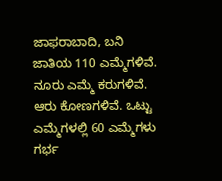ಜಾಫರಾಬಾದಿ, ಬನಿ ಜಾತಿಯ 110 ಎಮ್ಮೆಗಳಿವೆ. ನೂರು ಎಮ್ಮೆ ಕರುಗಳಿವೆ. ಆರು ಕೋಣಗಳಿವೆ. ಒಟ್ಟು ಎಮ್ಮೆಗಳಲ್ಲಿ 60 ಎಮ್ಮೆಗಳು ಗರ್ಭ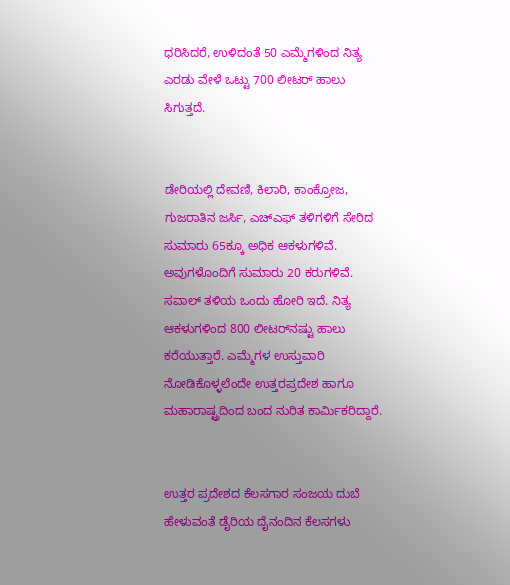ಧರಿಸಿದರೆ, ಉಳಿದಂತೆ 50 ಎಮ್ಮೆಗಳಿಂದ ನಿತ್ಯ ಎರಡು ವೇಳೆ ಒಟ್ಟು 700 ಲೀಟರ್ ಹಾಲು ಸಿಗುತ್ತದೆ.


ಡೇರಿಯಲ್ಲಿ ದೇವಣಿ, ಕಿಲಾರಿ, ಕಾಂಕ್ರೋಜ, ಗುಜರಾತಿನ ಜರ್ಸಿ, ಎಚ್‌ಎಫ್ ತಳಿಗಳಿಗೆ ಸೇರಿದ ಸುಮಾರು 65ಕ್ಕೂ ಅಧಿಕ ಆಕಳುಗಳಿವೆ. ಅವುಗಳೊಂದಿಗೆ ಸುಮಾರು 20 ಕರುಗಳಿವೆ. ಸವಾಲ್ ತಳಿಯ ಒಂದು ಹೋರಿ ಇದೆ. ನಿತ್ಯ ಆಕಳುಗಳಿಂದ 800 ಲೀಟರ್‌ನಷ್ಟು ಹಾಲು ಕರೆಯುತ್ತಾರೆ. ಎಮ್ಮೆಗಳ ಉಸ್ತುವಾರಿ ನೋಡಿಕೊಳ್ಳಲೆಂದೇ ಉತ್ತರಪ್ರದೇಶ ಹಾಗೂ ಮಹಾರಾಷ್ಟ್ರದಿಂದ ಬಂದ ನುರಿತ ಕಾರ್ಮಿಕರಿದ್ದಾರೆ.


ಉತ್ತರ ಪ್ರದೇಶದ ಕೆಲಸಗಾರ ಸಂಜಯ ದುಬೆ ಹೇಳುವಂತೆ ಡೈರಿಯ ದೈನಂದಿನ ಕೆಲಸಗಳು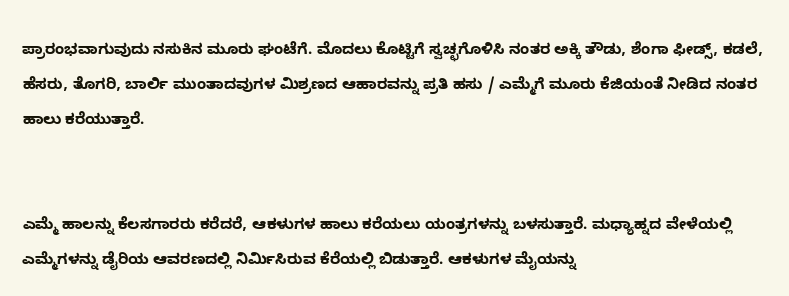ಪ್ರಾರಂಭವಾಗುವುದು ನಸುಕಿನ ಮೂರು ಘಂಟೆಗೆ. ಮೊದಲು ಕೊಟ್ಟಿಗೆ ಸ್ವಚ್ಛಗೊಳಿಸಿ ನಂತರ ಅಕ್ಕಿ ತೌಡು, ಶೆಂಗಾ ಫೀಡ್ಸ್, ಕಡಲೆ, ಹೆಸರು, ತೊಗರಿ, ಬಾರ್ಲಿ ಮುಂತಾದವುಗಳ ಮಿಶ್ರಣದ ಆಹಾರವನ್ನು ಪ್ರತಿ ಹಸು / ಎಮ್ಮೆಗೆ ಮೂರು ಕೆಜಿಯಂತೆ ನೀಡಿದ ನಂತರ ಹಾಲು ಕರೆಯುತ್ತಾರೆ.


ಎಮ್ಮೆ ಹಾಲನ್ನು ಕೆಲಸಗಾರರು ಕರೆದರೆ, ಆಕಳುಗಳ ಹಾಲು ಕರೆಯಲು ಯಂತ್ರಗಳನ್ನು ಬಳಸುತ್ತಾರೆ. ಮಧ್ಯಾಹ್ನದ ವೇಳೆಯಲ್ಲಿ ಎಮ್ಮೆಗಳನ್ನು ಡೈರಿಯ ಆವರಣದಲ್ಲಿ ನಿರ್ಮಿಸಿರುವ ಕೆರೆಯಲ್ಲಿ ಬಿಡುತ್ತಾರೆ. ಆಕಳುಗಳ ಮೈಯನ್ನು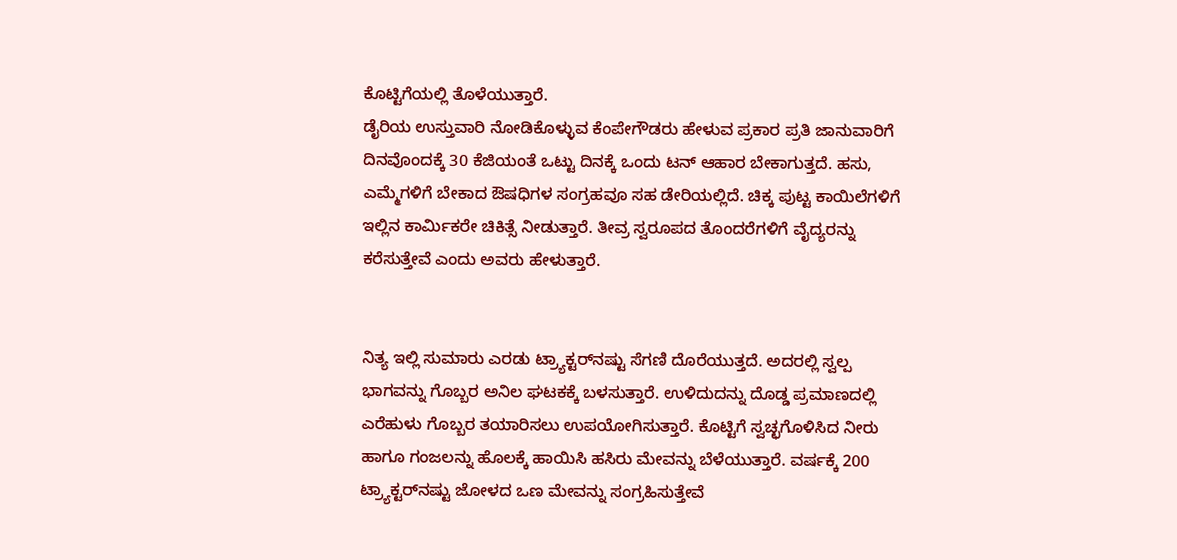ಕೊಟ್ಟಿಗೆಯಲ್ಲಿ ತೊಳೆಯುತ್ತಾರೆ.
ಡೈರಿಯ ಉಸ್ತುವಾರಿ ನೋಡಿಕೊಳ್ಳುವ ಕೆಂಪೇಗೌಡರು ಹೇಳುವ ಪ್ರಕಾರ ಪ್ರತಿ ಜಾನುವಾರಿಗೆ ದಿನವೊಂದಕ್ಕೆ 30 ಕೆಜಿಯಂತೆ ಒಟ್ಟು ದಿನಕ್ಕೆ ಒಂದು ಟನ್ ಆಹಾರ ಬೇಕಾಗುತ್ತದೆ. ಹಸು, ಎಮ್ಮೆಗಳಿಗೆ ಬೇಕಾದ ಔಷಧಿಗಳ ಸಂಗ್ರಹವೂ ಸಹ ಡೇರಿಯಲ್ಲಿದೆ. ಚಿಕ್ಕ ಪುಟ್ಟ ಕಾಯಿಲೆಗಳಿಗೆ ಇಲ್ಲಿನ ಕಾರ್ಮಿಕರೇ ಚಿಕಿತ್ಸೆ ನೀಡುತ್ತಾರೆ. ತೀವ್ರ ಸ್ವರೂಪದ ತೊಂದರೆಗಳಿಗೆ ವೈದ್ಯರನ್ನು ಕರೆಸುತ್ತೇವೆ ಎಂದು ಅವರು ಹೇಳುತ್ತಾರೆ.


ನಿತ್ಯ ಇಲ್ಲಿ ಸುಮಾರು ಎರಡು ಟ್ರ್ಯಾಕ್ಟರ್‌ನಷ್ಟು ಸೆಗಣಿ ದೊರೆಯುತ್ತದೆ. ಅದರಲ್ಲಿ ಸ್ವಲ್ಪ ಭಾಗವನ್ನು ಗೊಬ್ಬರ ಅನಿಲ ಘಟಕಕ್ಕೆ ಬಳಸುತ್ತಾರೆ. ಉಳಿದುದನ್ನು ದೊಡ್ಡ ಪ್ರಮಾಣದಲ್ಲಿ ಎರೆಹುಳು ಗೊಬ್ಬರ ತಯಾರಿಸಲು ಉಪಯೋಗಿಸುತ್ತಾರೆ. ಕೊಟ್ಟಿಗೆ ಸ್ವಚ್ಛಗೊಳಿಸಿದ ನೀರು ಹಾಗೂ ಗಂಜಲನ್ನು ಹೊಲಕ್ಕೆ ಹಾಯಿಸಿ ಹಸಿರು ಮೇವನ್ನು ಬೆಳೆಯುತ್ತಾರೆ. ವರ್ಷಕ್ಕೆ 200 ಟ್ರ್ಯಾಕ್ಟರ್‌ನಷ್ಟು ಜೋಳದ ಒಣ ಮೇವನ್ನು ಸಂಗ್ರಹಿಸುತ್ತೇವೆ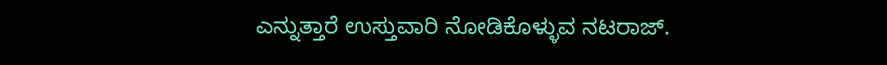ಎನ್ನುತ್ತಾರೆ ಉಸ್ತುವಾರಿ ನೋಡಿಕೊಳ್ಳುವ ನಟರಾಜ್.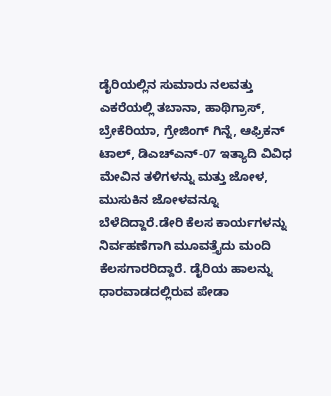ಡೈರಿಯಲ್ಲಿನ ಸುಮಾರು ನಲವತ್ತು ಎಕರೆಯಲ್ಲಿ ತಬಾನಾ, ಹಾಥಿಗ್ರಾಸ್, ಬ್ರೇಕೆರಿಯಾ, ಗ್ರೇಜಿಂಗ್ ಗಿನ್ನೆ, ಆಫ್ರಿಕನ್ ಟಾಲ್, ಡಿಎಚ್‌ಎನ್-07 ಇತ್ಯಾದಿ ವಿವಿಧ ಮೇವಿನ ತಳಿಗಳನ್ನು ಮತ್ತು ಜೋಳ, ಮುಸುಕಿನ ಜೋಳವನ್ನೂ ಬೆಳೆದಿದ್ದಾರೆ.ಡೇರಿ ಕೆಲಸ ಕಾರ್ಯಗಳನ್ನು ನಿರ್ವಹಣೆಗಾಗಿ ಮೂವತ್ತೈದು ಮಂದಿ ಕೆಲಸಗಾರರಿದ್ದಾರೆ. ಡೈರಿಯ ಹಾಲನ್ನು ಧಾರವಾಡದಲ್ಲಿರುವ ಪೇಡಾ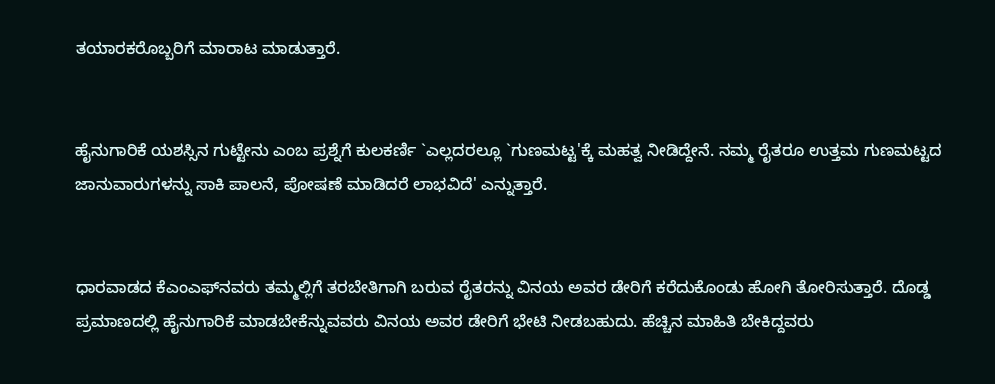ತಯಾರಕರೊಬ್ಬರಿಗೆ ಮಾರಾಟ ಮಾಡುತ್ತಾರೆ.


ಹೈನುಗಾರಿಕೆ ಯಶಸ್ಸಿನ ಗುಟ್ಟೇನು ಎಂಬ ಪ್ರಶ್ನೆಗೆ ಕುಲಕರ್ಣಿ `ಎಲ್ಲದರಲ್ಲೂ `ಗುಣಮಟ್ಟ'ಕ್ಕೆ ಮಹತ್ವ ನೀಡಿದ್ದೇನೆ. ನಮ್ಮ ರೈತರೂ ಉತ್ತಮ ಗುಣಮಟ್ಟದ ಜಾನುವಾರುಗಳನ್ನು ಸಾಕಿ ಪಾಲನೆ, ಪೋಷಣೆ ಮಾಡಿದರೆ ಲಾಭವಿದೆ' ಎನ್ನುತ್ತಾರೆ.


ಧಾರವಾಡದ ಕೆಎಂಎಫ್‌ನವರು ತಮ್ಮಲ್ಲಿಗೆ ತರಬೇತಿಗಾಗಿ ಬರುವ ರೈತರನ್ನು ವಿನಯ ಅವರ ಡೇರಿಗೆ ಕರೆದುಕೊಂಡು ಹೋಗಿ ತೋರಿಸುತ್ತಾರೆ. ದೊಡ್ಡ ಪ್ರಮಾಣದಲ್ಲಿ ಹೈನುಗಾರಿಕೆ ಮಾಡಬೇಕೆನ್ನುವವರು ವಿನಯ ಅವರ ಡೇರಿಗೆ ಭೇಟಿ ನೀಡಬಹುದು. ಹೆಚ್ಚಿನ ಮಾಹಿತಿ ಬೇಕಿದ್ದವರು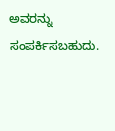ಅವರನ್ನು ಸಂಪರ್ಕಿಸಬಹುದು.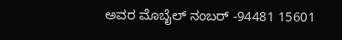ಅವರ ಮೊಬೈಲ್ ನಂಬರ್ -94481 15601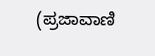(ಪ್ರಜಾವಾಣಿ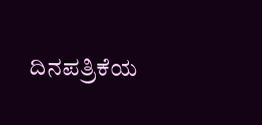ದಿನಪತ್ರಿಕೆಯ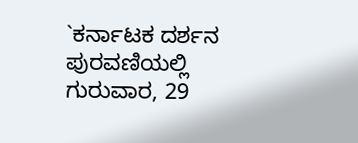`ಕರ್ನಾಟಕ ದರ್ಶನ ಪುರವಣಿಯಲ್ಲಿ ಗುರುವಾರ, 29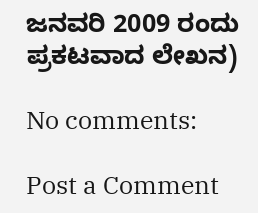ಜನವರಿ 2009 ರಂದು ಪ್ರಕಟವಾದ ಲೇಖನ)

No comments:

Post a Comment